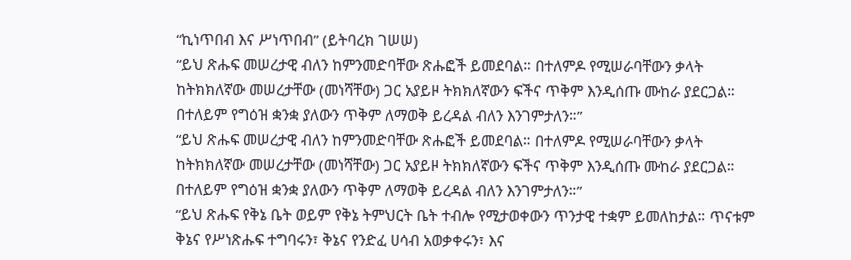“ኪነጥበብ እና ሥነጥበብ” (ይትባረክ ገሠሠ)
“ይህ ጽሑፍ መሠረታዊ ብለን ከምንመድባቸው ጽሑፎች ይመደባል። በተለምዶ የሚሠራባቸውን ቃላት ከትክክለኛው መሠረታቸው (መነሻቸው) ጋር አያይዞ ትክክለኛውን ፍችና ጥቅም እንዲሰጡ ሙከራ ያደርጋል። በተለይም የግዕዝ ቋንቋ ያለውን ጥቅም ለማወቅ ይረዳል ብለን እንገምታለን።”
“ይህ ጽሑፍ መሠረታዊ ብለን ከምንመድባቸው ጽሑፎች ይመደባል። በተለምዶ የሚሠራባቸውን ቃላት ከትክክለኛው መሠረታቸው (መነሻቸው) ጋር አያይዞ ትክክለኛውን ፍችና ጥቅም እንዲሰጡ ሙከራ ያደርጋል። በተለይም የግዕዝ ቋንቋ ያለውን ጥቅም ለማወቅ ይረዳል ብለን እንገምታለን።”
“ይህ ጽሑፍ የቅኔ ቤት ወይም የቅኔ ትምህርት ቤት ተብሎ የሚታወቀውን ጥንታዊ ተቋም ይመለከታል። ጥናቱም ቅኔና የሥነጽሑፍ ተግባሩን፣ ቅኔና የንድፈ ሀሳብ አወቃቀሩን፣ እና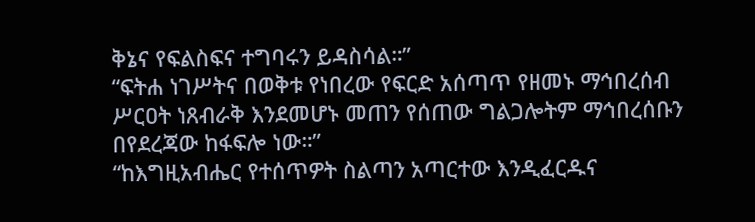ቅኔና የፍልስፍና ተግባሩን ይዳስሳል።”
“ፍትሐ ነገሥትና በወቅቱ የነበረው የፍርድ አሰጣጥ የዘመኑ ማኅበረሰብ ሥርዐት ነጸብራቅ እንደመሆኑ መጠን የሰጠው ግልጋሎትም ማኅበረሰቡን በየደረጃው ከፋፍሎ ነው።”
“ከእግዚአብሔር የተሰጥዎት ስልጣን አጣርተው እንዲፈርዱና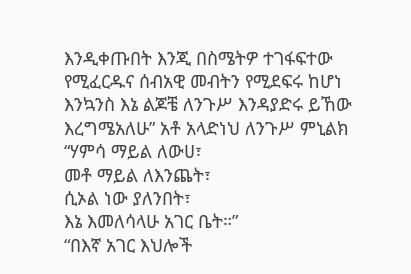እንዲቀጡበት እንጂ በስሜትዎ ተገፋፍተው የሚፈርዱና ሰብአዊ መብትን የሚደፍሩ ከሆነ እንኳንስ እኔ ልጆቼ ለንጉሥ እንዳያድሩ ይኸው እረግሜአለሁ” አቶ አላድነህ ለንጉሥ ምኒልክ
“ሃምሳ ማይል ለውሀ፣
መቶ ማይል ለእንጨት፣
ሲኦል ነው ያለንበት፣
እኔ እመለሳላሁ አገር ቤት።”
“በእኛ አገር እህሎች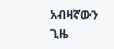አብዛኛውን ጊዜ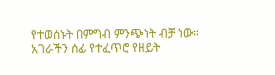የተወሰኑት በምግብ ምንጭነት ብቻ ነው። አገራችን ሰፊ የተፈጥሮ የዘይት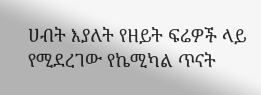ሀብት እያለት የዘይት ፍሬዎች ላይ የሚደረገው የኬሚካል ጥናት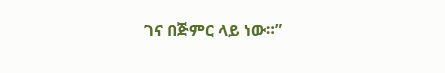ገና በጅምር ላይ ነው።”